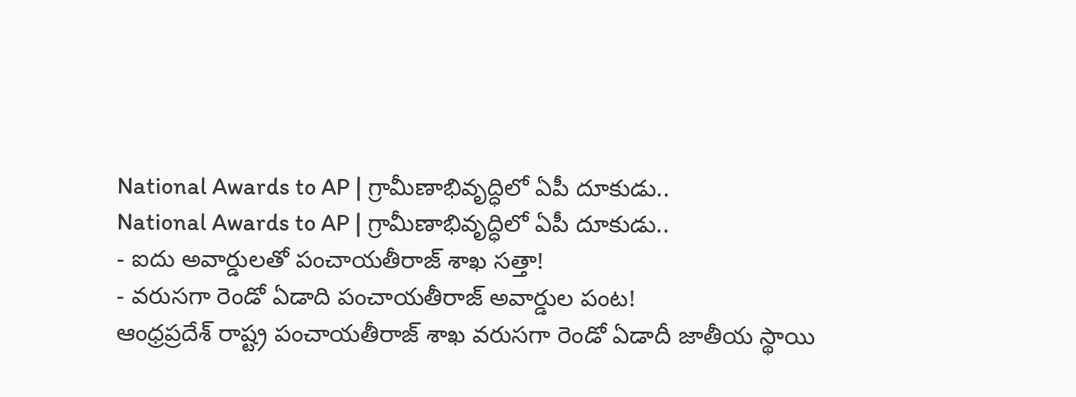National Awards to AP | గ్రామీణాభివృద్ధిలో ఏపీ దూకుడు..
National Awards to AP | గ్రామీణాభివృద్ధిలో ఏపీ దూకుడు..
- ఐదు అవార్డులతో పంచాయతీరాజ్ శాఖ సత్తా!
- వరుసగా రెండో ఏడాది పంచాయతీరాజ్ అవార్డుల పంట!
ఆంధ్రప్రదేశ్ రాష్ట్ర పంచాయతీరాజ్ శాఖ వరుసగా రెండో ఏడాదీ జాతీయ స్థాయి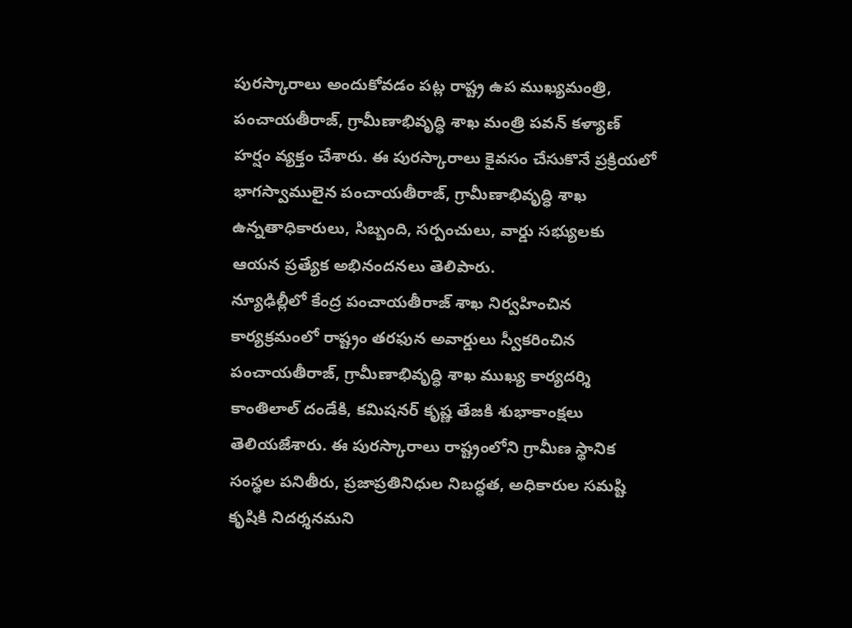పురస్కారాలు అందుకోవడం పట్ల రాష్ట్ర ఉప ముఖ్యమంత్రి, పంచాయతీరాజ్, గ్రామీణాభివృద్ధి శాఖ మంత్రి పవన్ కళ్యాణ్ హర్షం వ్యక్తం చేశారు. ఈ పురస్కారాలు కైవసం చేసుకొనే ప్రక్రియలో భాగస్వాములైన పంచాయతీరాజ్, గ్రామీణాభివృద్ధి శాఖ ఉన్నతాధికారులు, సిబ్బంది, సర్పంచులు, వార్డు సభ్యులకు ఆయన ప్రత్యేక అభినందనలు తెలిపారు.
న్యూఢిల్లీలో కేంద్ర పంచాయతీరాజ్ శాఖ నిర్వహించిన కార్యక్రమంలో రాష్ట్రం తరఫున అవార్డులు స్వీకరించిన పంచాయతీరాజ్, గ్రామీణాభివృద్ధి శాఖ ముఖ్య కార్యదర్శి కాంతిలాల్ దండేకి, కమిషనర్ కృష్ణ తేజకి శుభాకాంక్షలు తెలియజేశారు. ఈ పురస్కారాలు రాష్ట్రంలోని గ్రామీణ స్థానిక సంస్థల పనితీరు, ప్రజాప్రతినిధుల నిబద్ధత, అధికారుల సమష్టి కృషికి నిదర్శనమని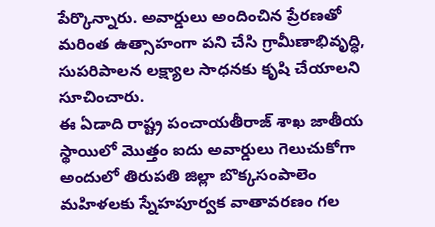పేర్కొన్నారు. అవార్డులు అందించిన ప్రేరణతో మరింత ఉత్సాహంగా పని చేసి గ్రామీణాభివృద్ధి, సుపరిపాలన లక్ష్యాల సాధనకు కృషి చేయాలని సూచించారు.
ఈ ఏడాది రాష్ట్ర పంచాయతీరాజ్ శాఖ జాతీయ స్థాయిలో మొత్తం ఐదు అవార్డులు గెలుచుకోగా అందులో తిరుపతి జిల్లా బొక్కసంపాలెం మహిళలకు స్నేహపూర్వక వాతావరణం గల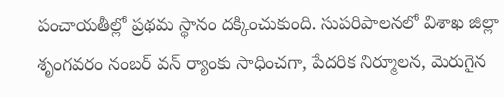పంచాయతీల్లో ప్రథమ స్థానం దక్కించుకుంది. సుపరిపాలనలో విశాఖ జిల్లా శృంగవరం నంబర్ వన్ ర్యాంకు సాధించగా, పేదరిక నిర్మూలన, మెరుగైన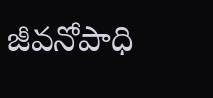జీవనోపాధి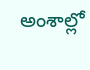అంశాల్లో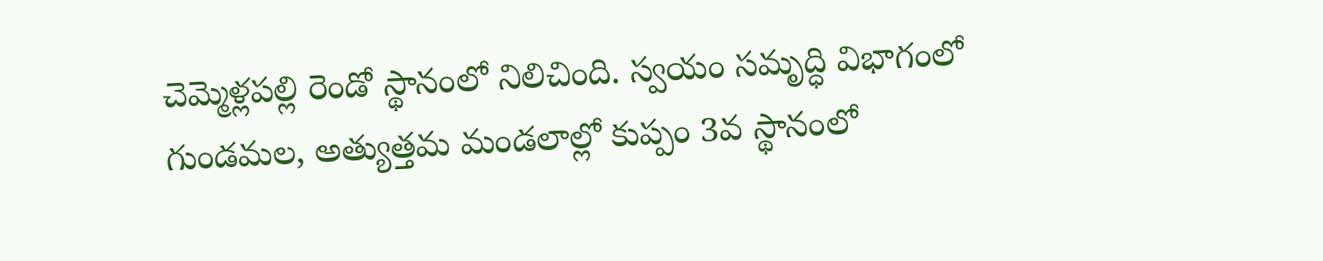చెమ్మెళ్లపల్లి రెండో స్థానంలో నిలిచింది. స్వయం సమృద్ధి విభాగంలో గుండమల, అత్యుత్తమ మండలాల్లో కుప్పం 3వ స్థానంలో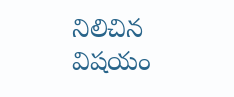నిలిచిన విషయం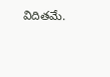విదితమే.